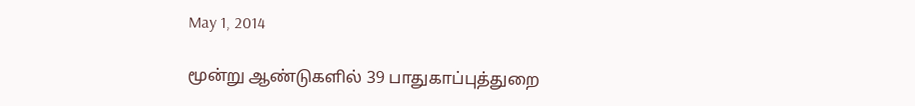May 1, 2014

மூன்று ஆண்டுகளில் 39 பாதுகாப்புத்துறை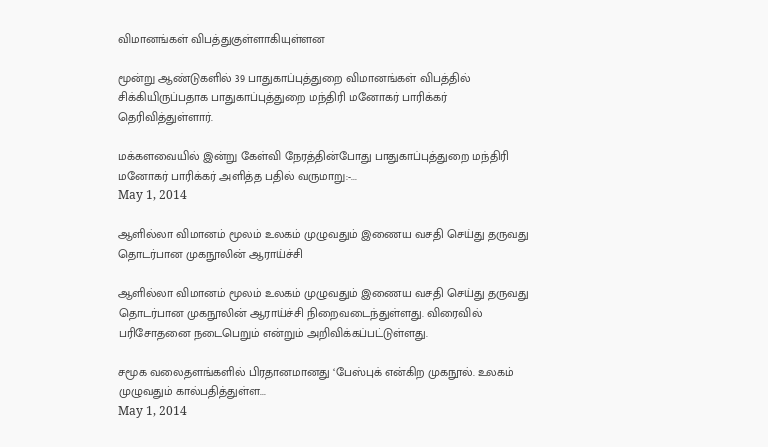விமானங்கள் விபத்துகுள்ளாகியுள்ளன

மூன்று ஆண்டுகளில் 39 பாதுகாப்புத்துறை விமானங்கள் விபத்தில் சிக்கியிருப்பதாக பாதுகாப்புத்துறை மந்திரி மனோகர் பாரிக்கர் தெரிவித்துள்ளார்.

மக்களவையில் இன்று கேள்வி நேரத்தின்போது பாதுகாப்புத்துறை மந்திரி மனோகர் பாரிக்கர் அளித்த பதில் வருமாறு:-...
May 1, 2014

ஆளில்லா விமானம் மூலம் உலகம் முழுவதும் இணைய வசதி செய்து தருவது தொடர்பான முகநூலின் ஆராய்ச்சி

ஆளில்லா விமானம் மூலம் உலகம் முழுவதும் இணைய வசதி செய்து தருவது தொடர்பான முகநூலின் ஆராய்ச்சி நிறைவடைந்துள்ளது. விரைவில் பரிசோதனை நடைபெறும் என்றும் அறிவிக்கப்பட்டுள்ளது.

சமூக வலைதளங்களில் பிரதானமானது ‘பேஸ்புக் என்கிற முகநூல். உலகம் முழுவதும் கால்பதித்துள்ள...
May 1, 2014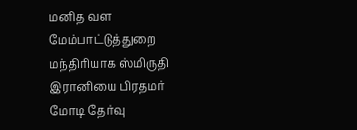மனித வள மேம்பாட்டுத்துறை மந்திரியாக ஸ்மிருதி இரானியை பிரதமர் மோடி தேர்வு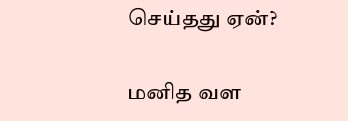செய்தது ஏன்?

மனித வள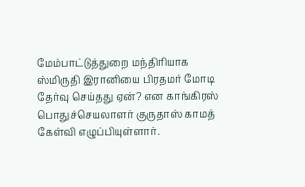மேம்பாட்டுத்துறை மந்திரியாக ஸ்மிருதி இரானியை பிரதமர் மோடி தேர்வு செய்தது ஏன்? என காங்கிரஸ் பொதுச்செயலாளர் குருதாஸ் காமத் கேள்வி எழுப்பியுள்ளார்.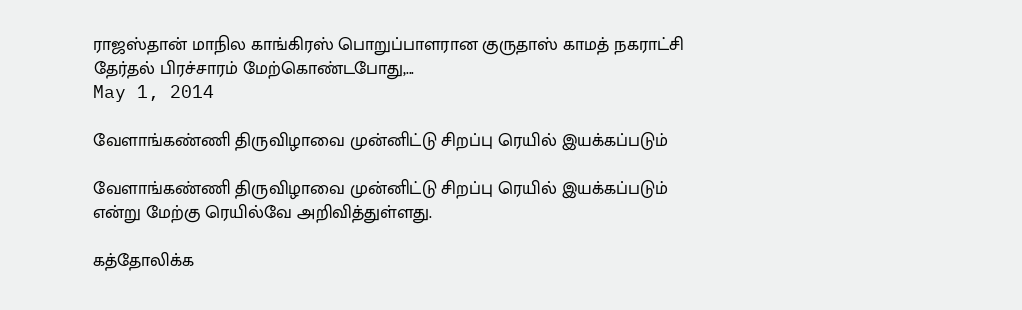ராஜஸ்தான் மாநில காங்கிரஸ் பொறுப்பாளரான குருதாஸ் காமத் நகராட்சி தேர்தல் பிரச்சாரம் மேற்கொண்டபோது,...
May 1, 2014

வேளாங்கண்ணி திருவிழாவை முன்னிட்டு சிறப்பு ரெயில் இயக்கப்படும்

வேளாங்கண்ணி திருவிழாவை முன்னிட்டு சிறப்பு ரெயில் இயக்கப்படும் என்று மேற்கு ரெயில்வே அறிவித்துள்ளது.

கத்தோலிக்க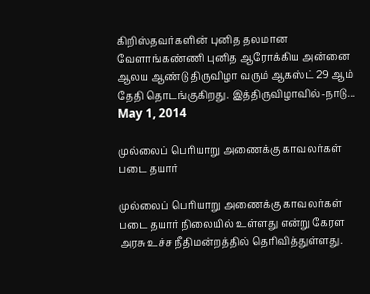கிறிஸ்தவர்களின் புனித தலமான வேளாங்கண்ணி புனித ஆரோக்கிய அன்னை ஆலய ஆண்டு திருவிழா வரும் ஆகஸ்ட் 29 ஆம் தேதி தொடங்குகிறது. இத்திருவிழாவில்-நாடு...
May 1, 2014

முல்லைப் பெரியாறு அணைக்கு காவலர்கள் படை தயார்

முல்லைப் பெரியாறு அணைக்கு காவலர்கள் படை தயார் நிலையில் உள்ளது என்று கேரள அரசு உச்ச நீதிமன்றத்தில் தெரிவித்துள்ளது.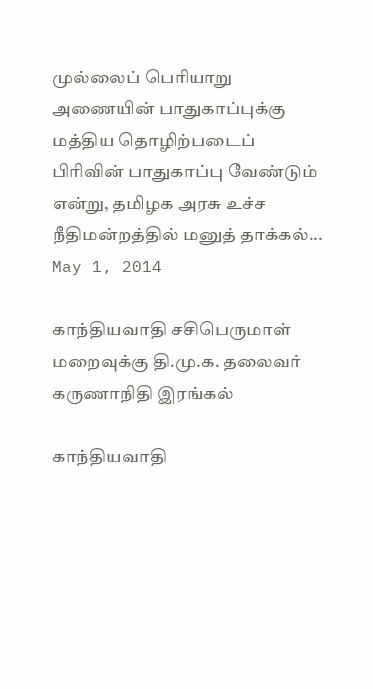முல்லைப் பெரியாறு அணையின் பாதுகாப்புக்கு மத்திய தொழிற்படைப் பிரிவின் பாதுகாப்பு வேண்டும் என்று, தமிழக அரசு உச்ச நீதிமன்றத்தில் மனுத் தாக்கல்...
May 1, 2014

காந்தியவாதி சசிபெருமாள் மறைவுக்கு தி.மு.க. தலைவர் கருணாநிதி இரங்கல்

காந்தியவாதி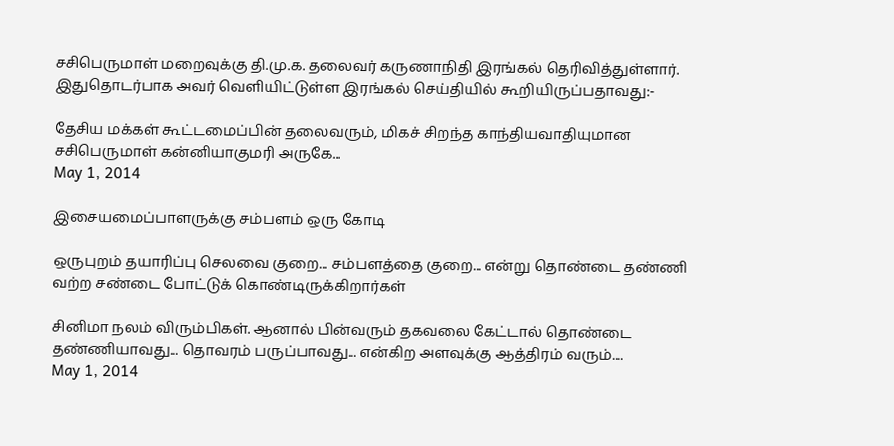சசிபெருமாள் மறைவுக்கு தி.மு.க. தலைவர் கருணாநிதி இரங்கல் தெரிவித்துள்ளார். இதுதொடர்பாக அவர் வெளியிட்டுள்ள இரங்கல் செய்தியில் கூறியிருப்பதாவது:-

தேசிய மக்கள் கூட்டமைப்பின் தலைவரும், மிகச் சிறந்த காந்தியவாதியுமான சசிபெருமாள் கன்னியாகுமரி அருகே...
May 1, 2014

இசையமைப்பாளருக்கு சம்பளம் ஒரு கோடி

ஒருபுறம் தயாரிப்பு செலவை குறை... சம்பளத்தை குறை... என்று தொண்டை தண்ணி வற்ற சண்டை போட்டுக் கொண்டிருக்கிறார்கள்

சினிமா நலம் விரும்பிகள். ஆனால் பின்வரும் தகவலை கேட்டால் தொண்டை தண்ணியாவது... தொவரம் பருப்பாவது... என்கிற அளவுக்கு ஆத்திரம் வரும்....
May 1, 2014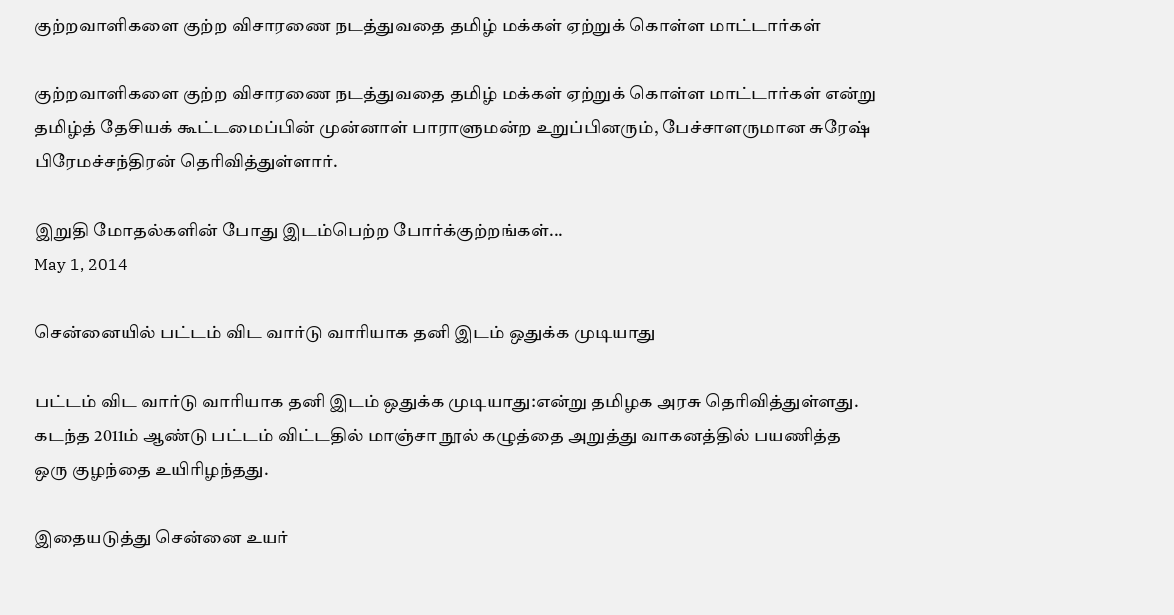குற்றவாளிகளை குற்ற விசாரணை நடத்துவதை தமிழ் மக்கள் ஏற்றுக் கொள்ள மாட்டார்கள்

குற்றவாளிகளை குற்ற விசாரணை நடத்துவதை தமிழ் மக்கள் ஏற்றுக் கொள்ள மாட்டார்கள் என்று தமிழ்த் தேசியக் கூட்டமைப்பின் முன்னாள் பாராளுமன்ற உறுப்பினரும், பேச்சாளருமான சுரேஷ் பிரேமச்சந்திரன் தெரிவித்துள்ளார்.

இறுதி மோதல்களின் போது இடம்பெற்ற போர்க்குற்றங்கள்...
May 1, 2014

சென்னையில் பட்டம் விட வார்டு வாரியாக தனி இடம் ஒதுக்க முடியாது

பட்டம் விட வார்டு வாரியாக தனி இடம் ஒதுக்க முடியாது:என்று தமிழக அரசு தெரிவித்துள்ளது. கடந்த 2011ம் ஆண்டு பட்டம் விட்டதில் மாஞ்சா நூல் கழுத்தை அறுத்து வாகனத்தில் பயணித்த ஒரு குழந்தை உயிரிழந்தது.

இதையடுத்து சென்னை உயர்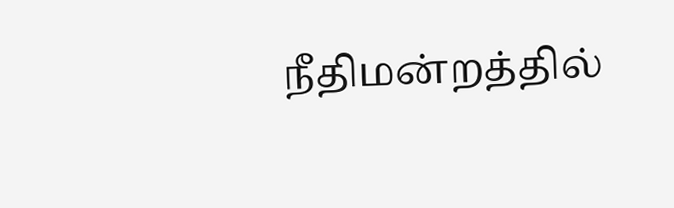நீதிமன்றத்தில்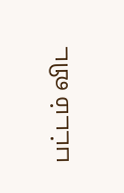பட்டம் விட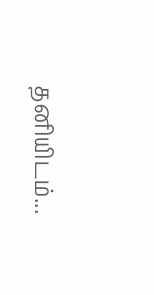தனியிடம்...